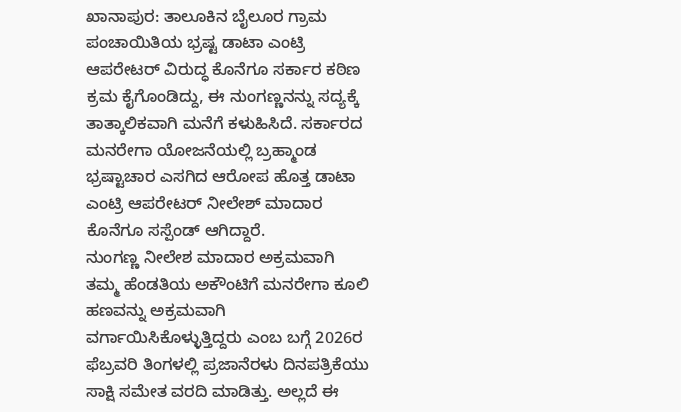ಖಾನಾಪುರ: ತಾಲೂಕಿನ ಬೈಲೂರ ಗ್ರಾಮ ಪಂಚಾಯಿತಿಯ ಭ್ರಷ್ಟ ಡಾಟಾ ಎಂಟ್ರಿ ಆಪರೇಟರ್ ವಿರುದ್ಧ ಕೊನೆಗೂ ಸರ್ಕಾರ ಕಠಿಣ ಕ್ರಮ ಕೈಗೊಂಡಿದ್ದು, ಈ ನುಂಗಣ್ಣನನ್ನು ಸದ್ಯಕ್ಕೆ ತಾತ್ಕಾಲಿಕವಾಗಿ ಮನೆಗೆ ಕಳುಹಿಸಿದೆ. ಸರ್ಕಾರದ ಮನರೇಗಾ ಯೋಜನೆಯಲ್ಲಿ ಬ್ರಹ್ಮಾಂಡ ಭ್ರಷ್ಟಾಚಾರ ಎಸಗಿದ ಆರೋಪ ಹೊತ್ತ ಡಾಟಾ ಎಂಟ್ರಿ ಆಪರೇಟರ್ ನೀಲೇಶ್ ಮಾದಾರ ಕೊನೆಗೂ ಸಸ್ಪೆಂಡ್ ಆಗಿದ್ದಾರೆ.
ನುಂಗಣ್ಣ ನೀಲೇಶ ಮಾದಾರ ಅಕ್ರಮವಾಗಿ ತಮ್ಮ ಹೆಂಡತಿಯ ಅಕೌಂಟಿಗೆ ಮನರೇಗಾ ಕೂಲಿ ಹಣವನ್ನು ಅಕ್ರಮವಾಗಿ ವರ್ಗಾಯಿಸಿಕೊಳ್ಳುತ್ತಿದ್ದರು ಎಂಬ ಬಗ್ಗೆ 2026ರ ಫೆಬ್ರವರಿ ತಿಂಗಳಲ್ಲಿ ಪ್ರಜಾನೆರಳು ದಿನಪತ್ರಿಕೆಯು ಸಾಕ್ಷಿ ಸಮೇತ ವರದಿ ಮಾಡಿತ್ತು. ಅಲ್ಲದೆ ಈ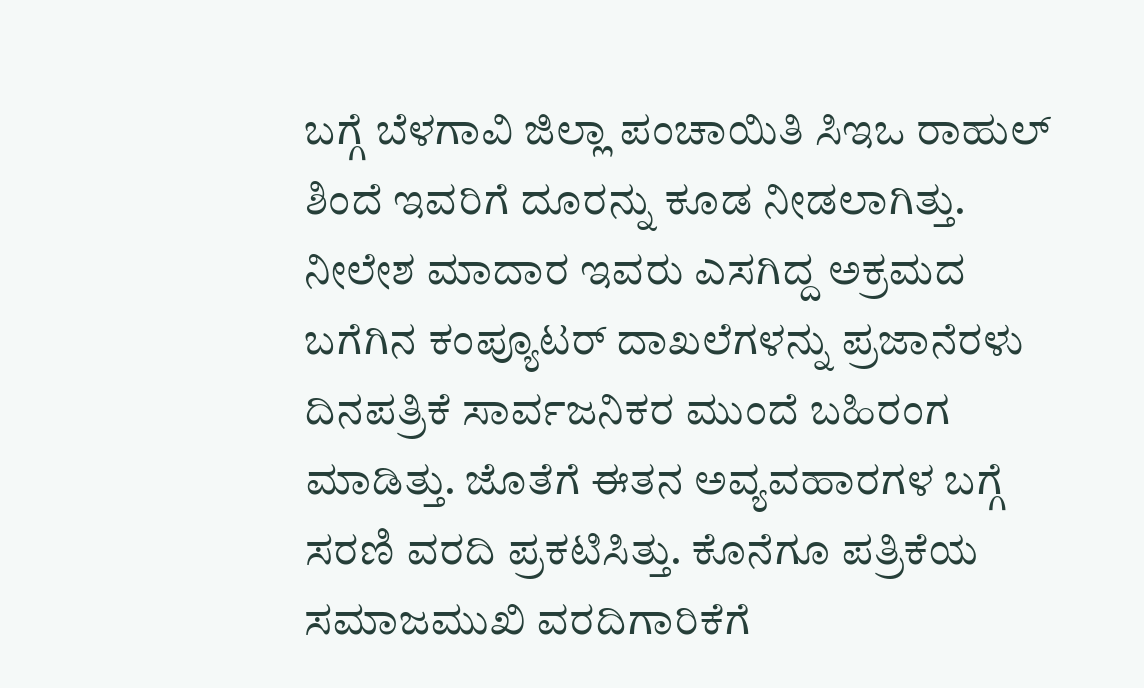ಬಗ್ಗೆ ಬೆಳಗಾವಿ ಜಿಲ್ಲಾ ಪಂಚಾಯಿತಿ ಸಿಇಒ ರಾಹುಲ್ ಶಿಂದೆ ಇವರಿಗೆ ದೂರನ್ನು ಕೂಡ ನೀಡಲಾಗಿತ್ತು.
ನೀಲೇಶ ಮಾದಾರ ಇವರು ಎಸಗಿದ್ದ ಅಕ್ರಮದ ಬಗೆಗಿನ ಕಂಪ್ಯೂಟರ್ ದಾಖಲೆಗಳನ್ನು ಪ್ರಜಾನೆರಳು ದಿನಪತ್ರಿಕೆ ಸಾರ್ವಜನಿಕರ ಮುಂದೆ ಬಹಿರಂಗ ಮಾಡಿತ್ತು. ಜೊತೆಗೆ ಈತನ ಅವ್ಯವಹಾರಗಳ ಬಗ್ಗೆ ಸರಣಿ ವರದಿ ಪ್ರಕಟಿಸಿತ್ತು. ಕೊನೆಗೂ ಪತ್ರಿಕೆಯ ಸಮಾಜಮುಖಿ ವರದಿಗಾರಿಕೆಗೆ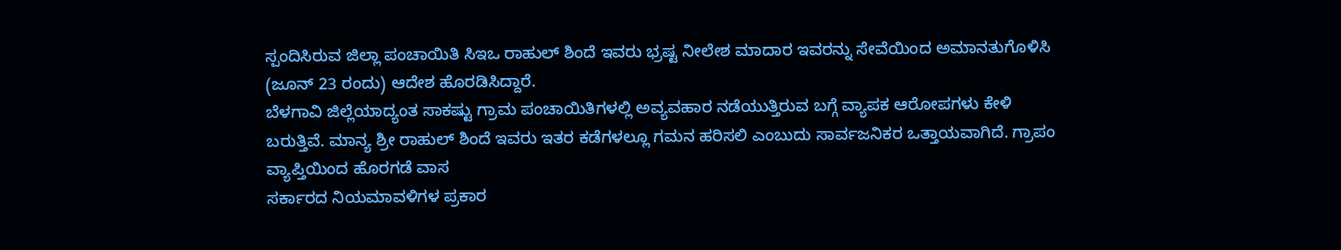ಸ್ಪಂದಿಸಿರುವ ಜಿಲ್ಲಾ ಪಂಚಾಯಿತಿ ಸಿಇಒ ರಾಹುಲ್ ಶಿಂದೆ ಇವರು ಭ್ರಷ್ಟ ನೀಲೇಶ ಮಾದಾರ ಇವರನ್ನು ಸೇವೆಯಿಂದ ಅಮಾನತುಗೊಳಿಸಿ (ಜೂನ್ 23 ರಂದು) ಆದೇಶ ಹೊರಡಿಸಿದ್ದಾರೆ.
ಬೆಳಗಾವಿ ಜಿಲ್ಲೆಯಾದ್ಯಂತ ಸಾಕಷ್ಟು ಗ್ರಾಮ ಪಂಚಾಯಿತಿಗಳಲ್ಲಿ ಅವ್ಯವಹಾರ ನಡೆಯುತ್ತಿರುವ ಬಗ್ಗೆ ವ್ಯಾಪಕ ಆರೋಪಗಳು ಕೇಳಿ ಬರುತ್ತಿವೆ. ಮಾನ್ಯ ಶ್ರೀ ರಾಹುಲ್ ಶಿಂದೆ ಇವರು ಇತರ ಕಡೆಗಳಲ್ಲೂ ಗಮನ ಹರಿಸಲಿ ಎಂಬುದು ಸಾರ್ವಜನಿಕರ ಒತ್ತಾಯವಾಗಿದೆ. ಗ್ರಾಪಂ ವ್ಯಾಪ್ತಿಯಿಂದ ಹೊರಗಡೆ ವಾಸ
ಸರ್ಕಾರದ ನಿಯಮಾವಳಿಗಳ ಪ್ರಕಾರ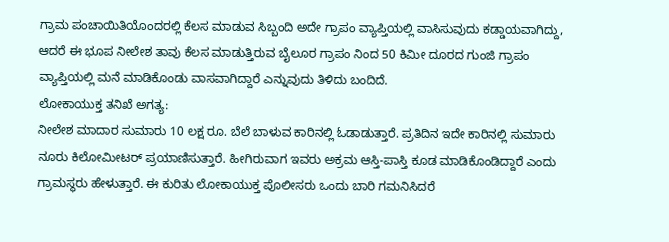ಗ್ರಾಮ ಪಂಚಾಯಿತಿಯೊಂದರಲ್ಲಿ ಕೆಲಸ ಮಾಡುವ ಸಿಬ್ಬಂದಿ ಅದೇ ಗ್ರಾಪಂ ವ್ಯಾಪ್ತಿಯಲ್ಲಿ ವಾಸಿಸುವುದು ಕಡ್ಡಾಯವಾಗಿದ್ದು, ಆದರೆ ಈ ಭೂಪ ನೀಲೇಶ ತಾವು ಕೆಲಸ ಮಾಡುತ್ತಿರುವ ಬೈಲೂರ ಗ್ರಾಪಂ ನಿಂದ 50 ಕಿಮೀ ದೂರದ ಗುಂಜಿ ಗ್ರಾಪಂ ವ್ಯಾಪ್ತಿಯಲ್ಲಿ ಮನೆ ಮಾಡಿಕೊಂಡು ವಾಸವಾಗಿದ್ದಾರೆ ಎನ್ನುವುದು ತಿಳಿದು ಬಂದಿದೆ.
ಲೋಕಾಯುಕ್ತ ತನಿಖೆ ಅಗತ್ಯ:
ನೀಲೇಶ ಮಾದಾರ ಸುಮಾರು 10 ಲಕ್ಷ ರೂ. ಬೆಲೆ ಬಾಳುವ ಕಾರಿನಲ್ಲಿ ಓಡಾಡುತ್ತಾರೆ. ಪ್ರತಿದಿನ ಇದೇ ಕಾರಿನಲ್ಲಿ ಸುಮಾರು ನೂರು ಕಿಲೋಮೀಟರ್ ಪ್ರಯಾಣಿಸುತ್ತಾರೆ. ಹೀಗಿರುವಾಗ ಇವರು ಅಕ್ರಮ ಆಸ್ತಿ-ಪಾಸ್ತಿ ಕೂಡ ಮಾಡಿಕೊಂಡಿದ್ದಾರೆ ಎಂದು ಗ್ರಾಮಸ್ಥರು ಹೇಳುತ್ತಾರೆ. ಈ ಕುರಿತು ಲೋಕಾಯುಕ್ತ ಪೊಲೀಸರು ಒಂದು ಬಾರಿ ಗಮನಿಸಿದರೆ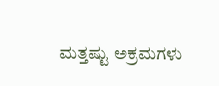ಮತ್ತಷ್ಟು ಅಕ್ರಮಗಳು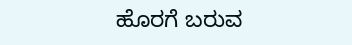ಹೊರಗೆ ಬರುವ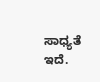ಸಾಧ್ಯತೆ ಇದೆ.